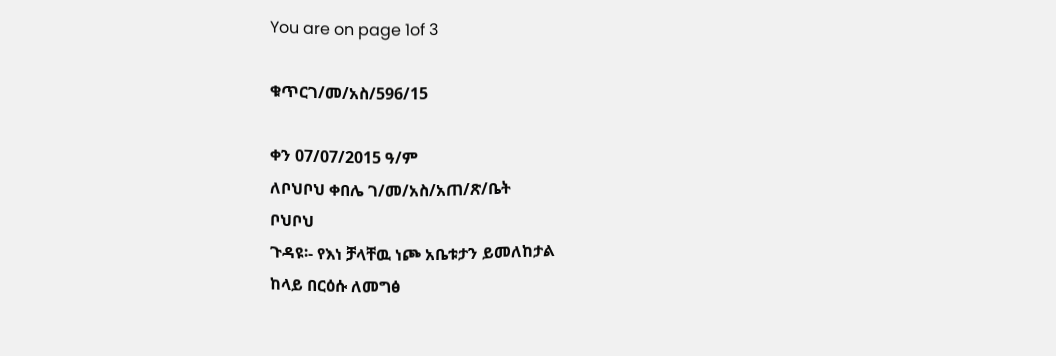You are on page 1of 3

ቁጥርገ/መ/አስ/596/15

ቀን 07/07/2015 ዓ/ም
ለቦህቦህ ቀበሌ ገ/መ/አስ/አጠ/ጽ/ቤት
ቦህቦህ
ጉዳዩ፡- የእነ ቻላቸዉ ነጮ አቤቱታን ይመለከታል
ከላይ በርዕሱ ለመግፅ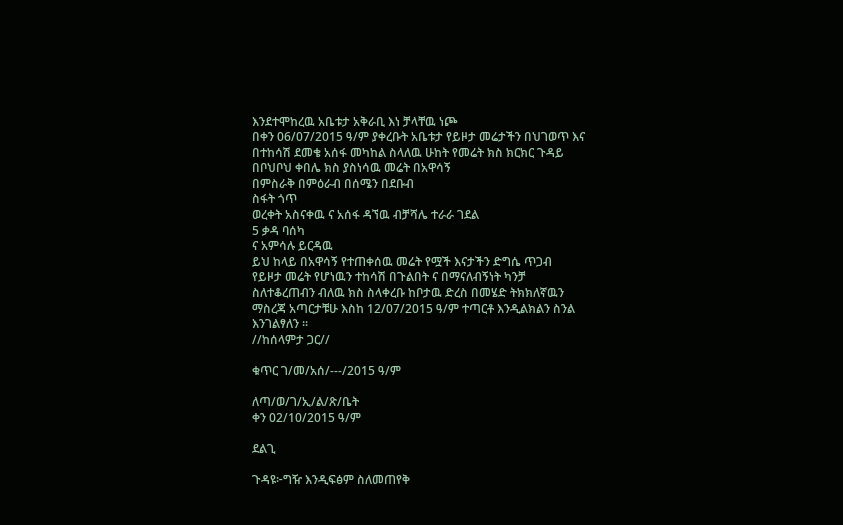እንደተሞከረዉ አቤቱታ አቅራቢ እነ ቻላቸዉ ነጮ
በቀን 06/07/2015 ዓ/ም ያቀረቡት አቤቱታ የይዞታ መሬታችን በህገወጥ እና
በተከሳሽ ደመቄ አሰፋ መካከል ስላለዉ ሁከት የመሬት ክስ ክርክር ጉዳይ
በቦህቦህ ቀበሌ ክስ ያስነሳዉ መሬት በአዋሳኝ
በምስራቅ በምዕራብ በሰሜን በደቡብ
ስፋት ጎጥ
ወረቀት አስናቀዉ ና አሰፋ ዳኘዉ ብቻሻሌ ተራራ ገደል
5 ቃዳ ባሰካ
ና አምሳሉ ይርዳዉ
ይህ ከላይ በአዋሳኝ የተጠቀሰዉ መሬት የሟች እናታችን ድግሴ ጥጋብ
የይዞታ መሬት የሆነዉን ተከሳሽ በጉልበት ና በማናለብኝነት ካንቻ
ስለተቆረጠብን ብለዉ ክስ ስላቀረቡ ከቦታዉ ድረስ በመሄድ ትክክለኛዉን
ማስረጃ አጣርታቹሁ እስከ 12/07/2015 ዓ/ም ተጣርቶ እንዲልክልን ስንል
እንገልፃለን ፡፡
//ከሰላምታ ጋር//

ቁጥር ገ/መ/አሰ/---/2015 ዓ/ም

ለጣ/ወ/ገ/ኢ/ል/ጽ/ቤት
ቀን 02/10/2015 ዓ/ም

ደልጊ

ጉዳዩ፦ግዥ እንዲፍፅም ስለመጠየቅ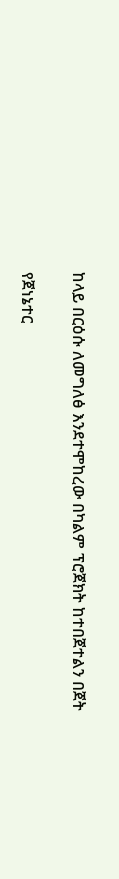ከላይ በርዕሱ ለመግለፅ እንደተሞከረው በካልም ፕሮጀክት ከተበጀተልን በጀት

የጀነኔተር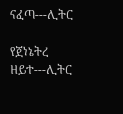ናፈጣ---ሊትር

የጀነኔትረ ዘይተ---ሊትር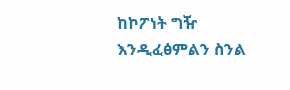ከኮፖነት ግዥ እንዲፈፅምልን ስንል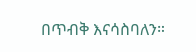በጥብቅ እናሳስባለን።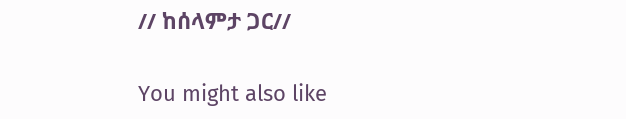// ከሰላምታ ጋር//

You might also like